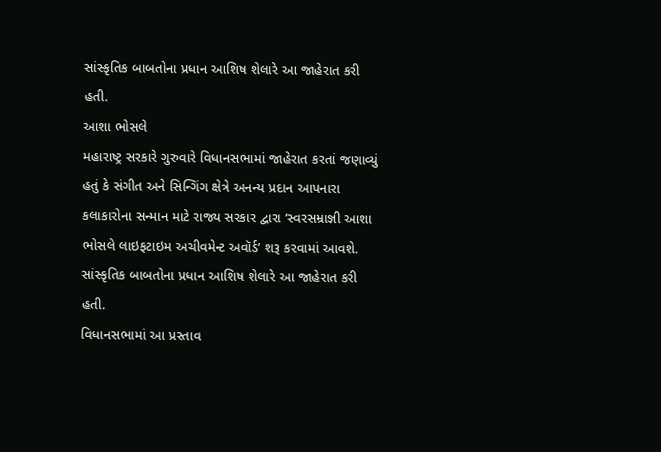સાંસ્કૃતિક બાબતોના પ્રધાન આશિષ શેલારે આ જાહેરાત કરી હતી.
આશા ભોસલે
મહારાષ્ટ્ર સરકારે ગુરુવારે વિધાનસભામાં જાહેરાત કરતાં જણાવ્યું હતું કે સંગીત અને સિન્ગિંગ ક્ષેત્રે અનન્ય પ્રદાન આપનારા કલાકારોના સન્માન માટે રાજ્ય સરકાર દ્વારા ‘સ્વરસમ્રાજ્ઞી આશા ભોસલે લાઇફટાઇમ અચીવમેન્ટ અવૉર્ડ’ શરૂ કરવામાં આવશે. સાંસ્કૃતિક બાબતોના પ્રધાન આશિષ શેલારે આ જાહેરાત કરી હતી.
વિધાનસભામાં આ પ્રસ્તાવ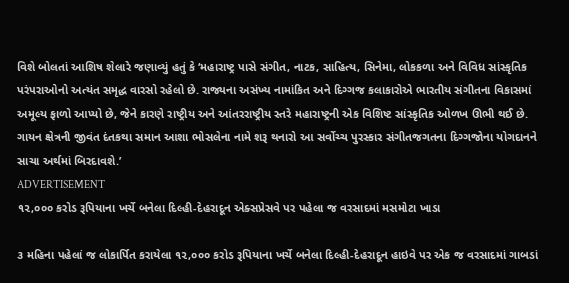વિશે બોલતાં આશિષ શેલારે જણાવ્યું હતું કે ‘મહારાષ્ટ્ર પાસે સંગીત, નાટક, સાહિત્ય, સિનેમા, લોકકળા અને વિવિધ સાંસ્કૃતિક પરંપરાઓનો અત્યંત સમૃદ્ધ વારસો રહેલો છે. રાજ્યના અસંખ્ય નામાંકિત અને દિગ્ગજ કલાકારોએ ભારતીય સંગીતના વિકાસમાં અમૂલ્ય ફાળો આપ્યો છે, જેને કારણે રાષ્ટ્રીય અને આંતરરાષ્ટ્રીય સ્તરે મહારાષ્ટ્રની એક વિશિષ્ટ સાંસ્કૃતિક ઓળખ ઊભી થઈ છે. ગાયન ક્ષેત્રની જીવંત દંતકથા સમાન આશા ભોસલેના નામે શરૂ થનારો આ સર્વોચ્ચ પુરસ્કાર સંગીતજગતના દિગ્ગજોના યોગદાનને સાચા અર્થમાં બિરદાવશે.’
ADVERTISEMENT
૧૨,૦૦૦ કરોડ રૂપિયાના ખર્ચે બનેલા દિલ્હી-દેહરાદૂન એક્સપ્રેસવે પર પહેલા જ વરસાદમાં મસમોટા ખાડા

૩ મહિના પહેલાં જ લોકાર્પિત કરાયેલા ૧૨,૦૦૦ કરોડ રૂપિયાના ખર્ચે બનેલા દિલ્હી-દેહરાદૂન હાઇવે પર એક જ વરસાદમાં ગાબડાં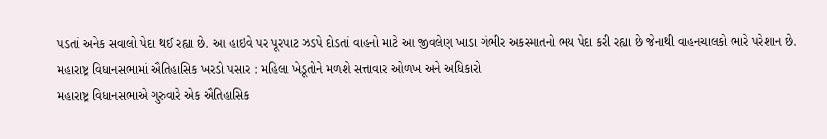પડતાં અનેક સવાલો પેદા થઈ રહ્યા છે. આ હાઇવે પર પૂરપાટ ઝડપે દોડતાં વાહનો માટે આ જીવલેણ ખાડા ગંભીર અકસ્માતનો ભય પેદા કરી રહ્યા છે જેનાથી વાહનચાલકો ભારે પરેશાન છે.
મહારાષ્ટ્ર વિધાનસભામાં ઐતિહાસિક ખરડો પસાર : મહિલા ખેડૂતોને મળશે સત્તાવાર ઓળખ અને અધિકારો
મહારાષ્ટ્ર વિધાનસભાએ ગુરુવારે એક ઐતિહાસિક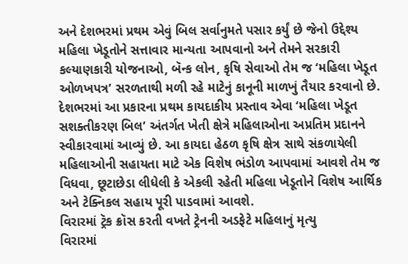અને દેશભરમાં પ્રથમ એવું બિલ સર્વાનુમતે પસાર કર્યું છે જેનો ઉદ્દેશ્ય મહિલા ખેડૂતોને સત્તાવાર માન્યતા આપવાનો અને તેમને સરકારી કલ્યાણકારી યોજનાઓ, બૅન્ક લોન, કૃષિ સેવાઓ તેમ જ ‘મહિલા ખેડૂત ઓળખપત્ર’ સરળતાથી મળી રહે માટેનું કાનૂની માળખું તૈયાર કરવાનો છે. દેશભરમાં આ પ્રકારના પ્રથમ કાયદાકીય પ્રસ્તાવ એવા ‘મહિલા ખેડૂત સશક્તીકરણ બિલ’ અંતર્ગત ખેતી ક્ષેત્રે મહિલાઓના અપ્રતિમ પ્રદાનને સ્વીકારવામાં આવ્યું છે. આ કાયદા હેઠળ કૃષિ ક્ષેત્ર સાથે સંકળાયેલી મહિલાઓની સહાયતા માટે એક વિશેષ ભંડોળ આપવામાં આવશે તેમ જ વિધવા, છૂટાછેડા લીધેલી કે એકલી રહેતી મહિલા ખેડૂતોને વિશેષ આર્થિક અને ટેક્નિકલ સહાય પૂરી પાડવામાં આવશે.
વિરારમાં ટ્રૅક ક્રૉસ કરતી વખતે ટ્રેનની અડફેટે મહિલાનું મૃત્યુ
વિરારમાં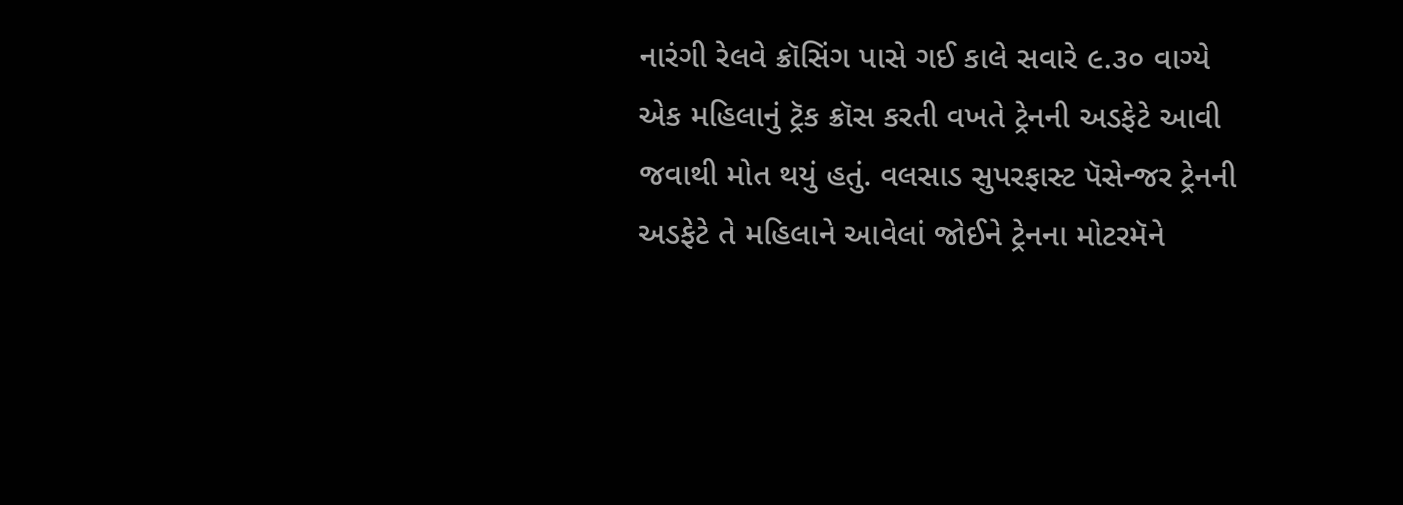નારંગી રેલવે ક્રૉસિંગ પાસે ગઈ કાલે સવારે ૯.૩૦ વાગ્યે એક મહિલાનું ટ્રૅક ક્રૉસ કરતી વખતે ટ્રેનની અડફેટે આવી જવાથી મોત થયું હતું. વલસાડ સુપરફાસ્ટ પૅસેન્જર ટ્રેનની અડફેટે તે મહિલાને આવેલાં જોઈને ટ્રેનના મોટરમૅને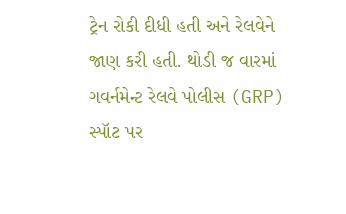ટ્રેન રોકી દીધી હતી અને રેલવેને જાણ કરી હતી. થોડી જ વારમાં ગવર્નમેન્ટ રેલવે પોલીસ (GRP) સ્પૉટ પર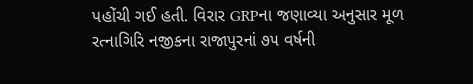પહોંચી ગઈ હતી. વિરાર GRPના જણાવ્યા અનુસાર મૂળ રત્નાગિરિ નજીકના રાજાપુરનાં ૭૫ વર્ષની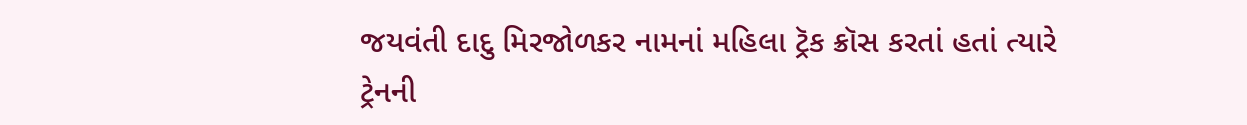જયવંતી દાદુ મિરજોળકર નામનાં મહિલા ટ્રૅક ક્રૉસ કરતાં હતાં ત્યારે ટ્રેનની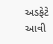અડફેટે આવી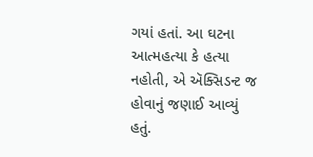ગયાં હતાં. આ ઘટના આત્મહત્યા કે હત્યા નહોતી, એ ઍક્સિડન્ટ જ હોવાનું જણાઈ આવ્યું હતું.